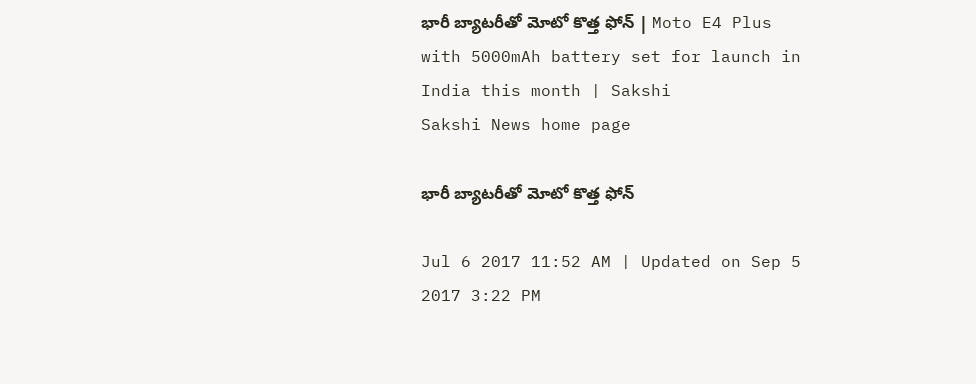భారీ బ్యాటరీతో మోటో కొత్త ఫోన్‌ | Moto E4 Plus with 5000mAh battery set for launch in India this month | Sakshi
Sakshi News home page

భారీ బ్యాటరీతో మోటో కొత్త ఫోన్‌

Jul 6 2017 11:52 AM | Updated on Sep 5 2017 3:22 PM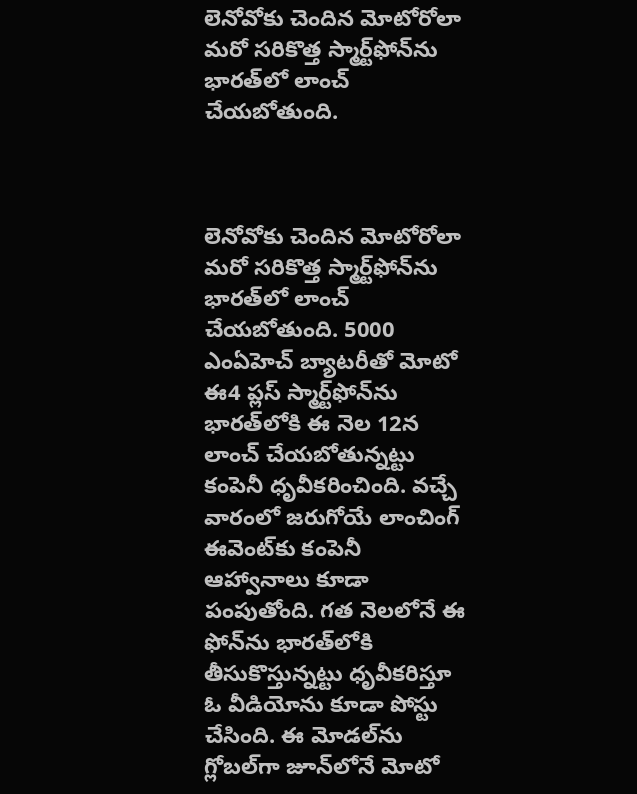లెనోవోకు చెందిన మోటోరోలా మరో సరికొత్త స్మార్ట్‌ఫోన్‌ను భారత్‌లో లాంచ్‌ చేయబోతుంది.



లెనోవోకు చెందిన మోటోరోలా మరో సరికొత్త స్మార్ట్‌ఫోన్‌ను భారత్‌లో లాంచ్‌ చేయబోతుంది. 5000 ఎంఏహెచ్‌ బ్యాటరీతో మోటో ఈ4 ప్లస్‌ స్మార్ట్‌ఫోన్‌ను భారత్‌లోకి ఈ నెల 12న లాంచ్‌ చేయబోతున్నట్టు కంపెనీ ధృవీకరించింది. వచ్చే వారంలో జరుగోయే లాంచింగ్‌ ఈవెంట్‌కు కంపెనీ ఆహ్వానాలు కూడా పంపుతోంది. గత నెలలోనే ఈ ఫోన్‌ను భారత్‌లోకి తీసుకొస్తున్నట్టు ధృవీకరిస్తూ ఓ వీడియోను కూడా పోస్టు చేసింది. ఈ మోడల్‌ను గ్లోబల్‌గా జూన్‌లోనే మోటో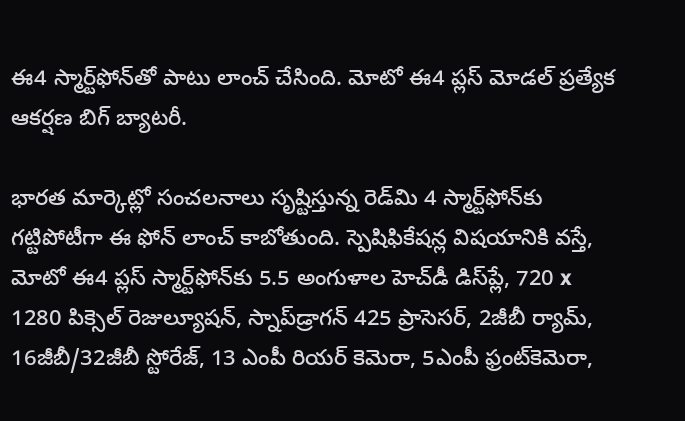ఈ4 స్మార్ట్‌ఫోన్‌తో పాటు లాంచ్‌ చేసింది. మోటో ఈ4 ప్లస్‌ మోడల్‌ ప్రత్యేక ఆకర్షణ బిగ్‌ బ్యాటరీ.

భారత మార్కెట్లో సంచలనాలు సృష్టిస్తున్న రెడ్‌మి 4 స్మార్ట్‌ఫోన్‌కు గట్టిపోటీగా ఈ ఫోన్‌ లాంచ్‌ కాబోతుంది. స్పెషిఫికేషన్ల విషయానికి వస్తే, మోటో ఈ4 ప్లస్‌ స్మార్ట్‌ఫోన్‌కు 5.5 అంగుళాల హెచ్‌డీ డిస్‌ప్లే, 720 x 1280 పిక్సెల్‌ రెజుల్యూషన్‌, స్నాప్‌డ్రాగన్‌ 425 ప్రాసెసర్‌, 2జీబీ ర్యామ్‌, 16జీబీ/32జీబీ స్టోరేజ్‌, 13 ఎంపీ రియర్‌ కెమెరా, 5ఎంపీ ఫ్రంట్‌కెమెరా,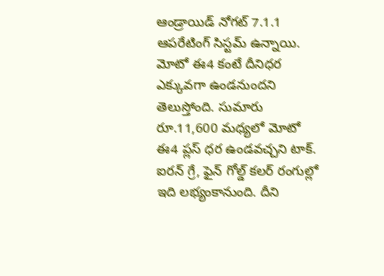ఆండ్రాయిడ్‌ నోగట్‌ 7.1.1 ఆపరేటింగ్‌ సిస్టమ్‌ ఉన్నాయి. మోటో ఈ4 కంటే దీనిధర ఎక్కువగా ఉండనుందని తెలుస్తోంది. సుమారు రూ.11,600 మధ్యలో మోటో ఈ4 ప్లస్‌ ధర ఉండవచ్చని టాక్‌. ఐరన్‌ గ్రే, ఫైన్‌ గోల్డ్‌ కలర్‌ రంగుల్లో ఇది లభ్యంకానుంది. దీని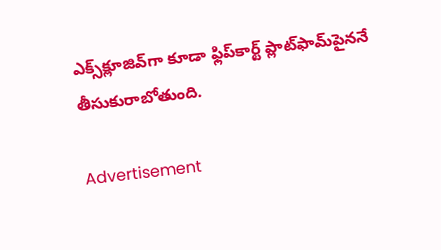ఎక్స్‌క్లూజివ్‌గా కూడా ఫ్లిప్‌కార్ట్‌ ప్లాట్‌ఫామ్‌పైననే తీసుకురాబోతుంది.

Advertisement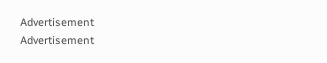Advertisement
Advertisement